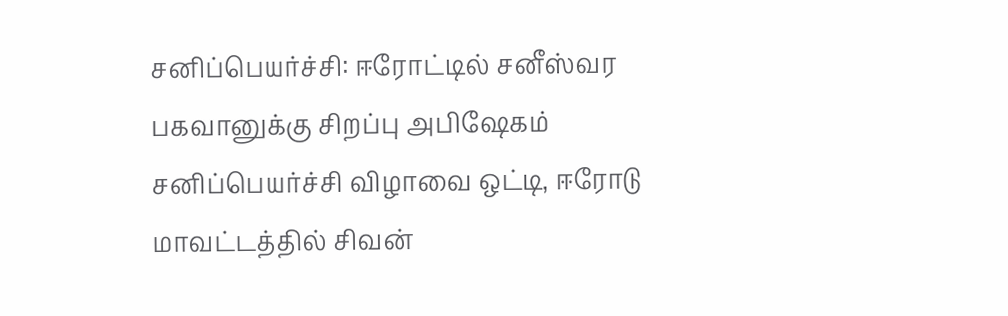சனிப்பெயர்ச்சி: ஈரோட்டில் சனீஸ்வர பகவானுக்கு சிறப்பு அபிஷேகம்
சனிப்பெயர்ச்சி விழாவை ஒட்டி, ஈரோடு மாவட்டத்தில் சிவன்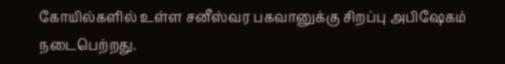கோயில்களில் உள்ள சனீஸ்வர பகவானுக்கு சிறப்பு அபிஷேகம் நடைபெற்றது.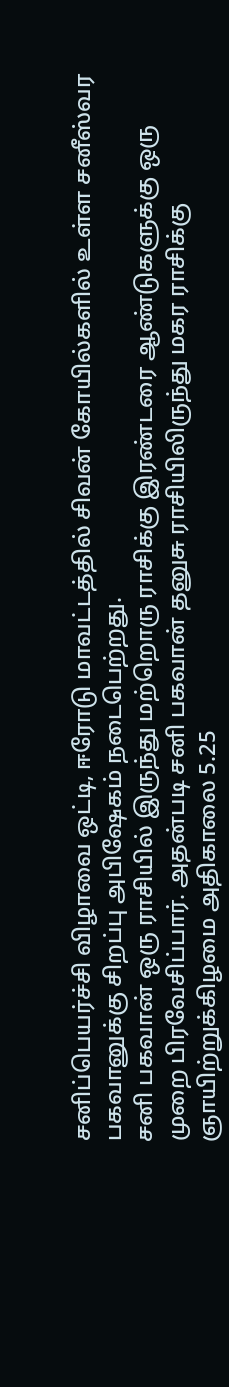சனிப்பெயர்ச்சி விழாவை ஒட்டி, ஈரோடு மாவட்டத்தில் சிவன் கோயில்களில் உள்ள சனீஸ்வர பகவானுக்கு சிறப்பு அபிஷேகம் நடைபெற்றது.
சனி பகவான் ஒரு ராசியில் இருந்து மற்றொரு ராசிக்கு இரண்டரை ஆண்டுகளுக்கு ஒரு முறை பிரவேசிப்பார். அதன்படி சனி பகவான் தனுசு ராசியிலிருந்து மகர ராசிக்கு ஞாயிற்றுக்கிழமை அதிகாலை 5.25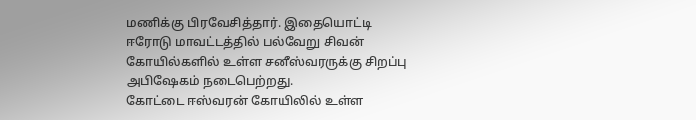மணிக்கு பிரவேசித்தார். இதையொட்டி ஈரோடு மாவட்டத்தில் பல்வேறு சிவன் கோயில்களில் உள்ள சனீஸ்வரருக்கு சிறப்பு அபிஷேகம் நடைபெற்றது.
கோட்டை ஈஸ்வரன் கோயிலில் உள்ள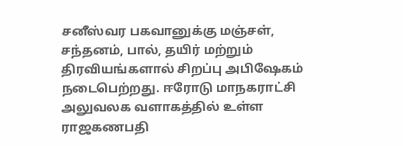சனீஸ்வர பகவானுக்கு மஞ்சள், சந்தனம், பால், தயிர் மற்றும் திரவியங்களால் சிறப்பு அபிஷேகம் நடைபெற்றது. ஈரோடு மாநகராட்சி அலுவலக வளாகத்தில் உள்ள ராஜகணபதி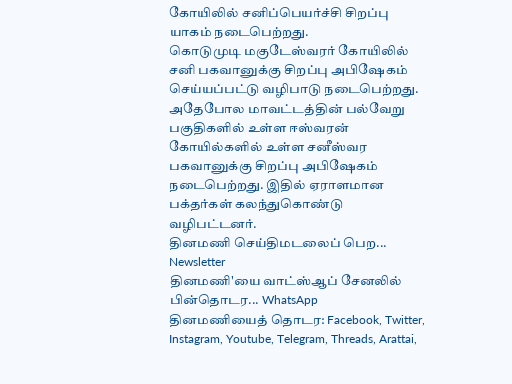கோயிலில் சனிப்பெயர்ச்சி சிறப்பு யாகம் நடைபெற்றது.
கொடுமுடி மகுடேஸ்வரர் கோயிலில் சனி பகவானுக்கு சிறப்பு அபிஷேகம் செய்யப்பட்டு வழிபாடு நடைபெற்றது. அதேபோல மாவட்டத்தின் பல்வேறு பகுதிகளில் உள்ள ஈஸ்வரன் கோயில்களில் உள்ள சனீஸ்வர பகவானுக்கு சிறப்பு அபிஷேகம் நடைபெற்றது. இதில் ஏராளமான பக்தர்கள் கலந்துகொண்டு வழிபட்டனர்.
தினமணி செய்திமடலைப் பெற... Newsletter
தினமணி'யை வாட்ஸ்ஆப் சேனலில் பின்தொடர... WhatsApp
தினமணியைத் தொடர: Facebook, Twitter, Instagram, Youtube, Telegram, Threads, Arattai,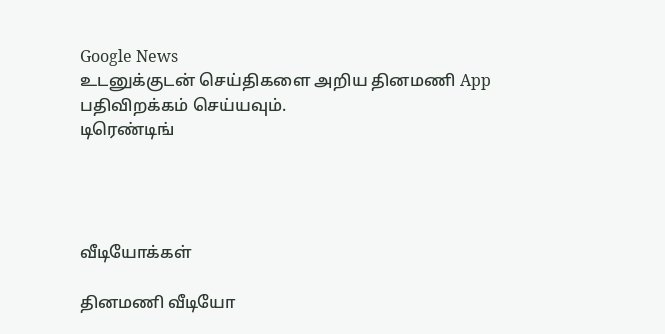Google News
உடனுக்குடன் செய்திகளை அறிய தினமணி App பதிவிறக்கம் செய்யவும்.
டிரெண்டிங்




வீடியோக்கள்

தினமணி வீடியோ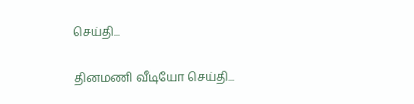செய்தி...

தினமணி வீடியோ செய்தி...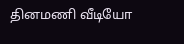தினமணி வீடியோ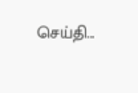செய்தி...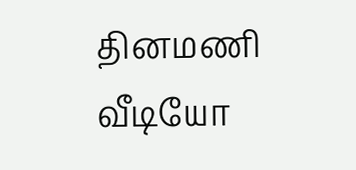தினமணி வீடியோ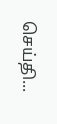செய்தி...